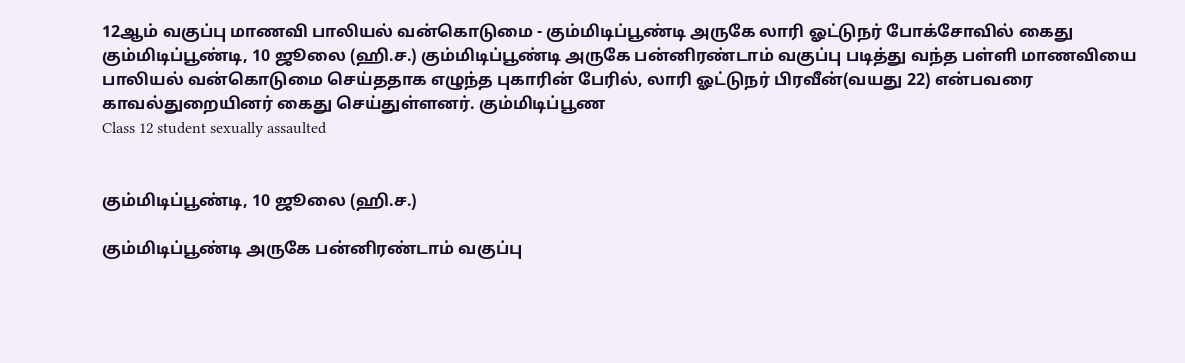12ஆம் வகுப்பு மாணவி பாலியல் வன்கொடுமை - கும்மிடிப்பூண்டி அருகே லாரி ஓட்டுநர் போக்சோவில் கைது
கும்மிடிப்பூண்டி, 10 ஜூலை (ஹி.ச.) கும்மிடிப்பூண்டி அருகே பன்னிரண்டாம் வகுப்பு படித்து வந்த பள்ளி மாணவியை பாலியல் வன்கொடுமை செய்ததாக எழுந்த புகாரின் பேரில், லாரி ஓட்டுநர் பிரவீன்(வயது 22) என்பவரை காவல்துறையினர் கைது செய்துள்ளனர். கும்மிடிப்பூண
Class 12 student sexually assaulted


கும்மிடிப்பூண்டி, 10 ஜூலை (ஹி.ச.)

கும்மிடிப்பூண்டி அருகே பன்னிரண்டாம் வகுப்பு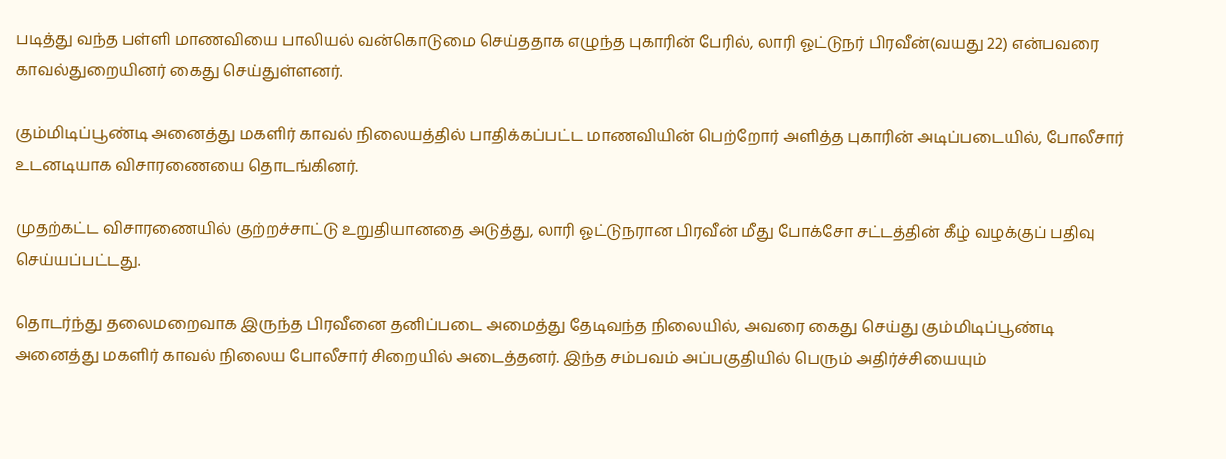படித்து வந்த பள்ளி மாணவியை பாலியல் வன்கொடுமை செய்ததாக எழுந்த புகாரின் பேரில், லாரி ஓட்டுநர் பிரவீன்(வயது 22) என்பவரை காவல்துறையினர் கைது செய்துள்ளனர்.

கும்மிடிப்பூண்டி அனைத்து மகளிர் காவல் நிலையத்தில் பாதிக்கப்பட்ட மாணவியின் பெற்றோர் அளித்த புகாரின் அடிப்படையில், போலீசார் உடனடியாக விசாரணையை தொடங்கினர்.

முதற்கட்ட விசாரணையில் குற்றச்சாட்டு உறுதியானதை அடுத்து, லாரி ஓட்டுநரான பிரவீன் மீது போக்சோ சட்டத்தின் கீழ் வழக்குப் பதிவு செய்யப்பட்டது.

தொடர்ந்து தலைமறைவாக இருந்த பிரவீனை தனிப்படை அமைத்து தேடிவந்த நிலையில், அவரை கைது செய்து கும்மிடிப்பூண்டி அனைத்து மகளிர் காவல் நிலைய போலீசார் சிறையில் அடைத்தனர். இந்த சம்பவம் அப்பகுதியில் பெரும் அதிர்ச்சியையும்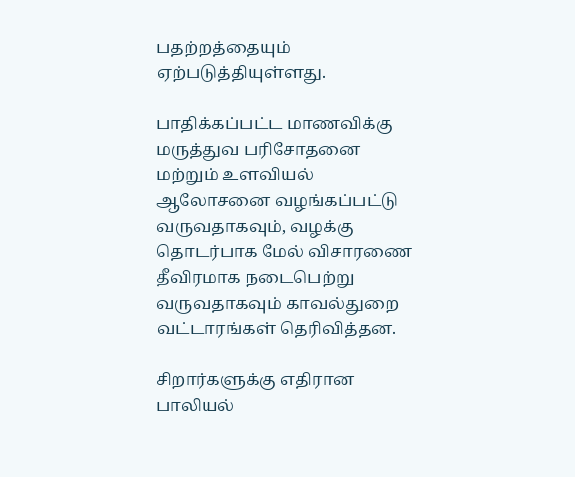பதற்றத்தையும் ஏற்படுத்தியுள்ளது.

பாதிக்கப்பட்ட மாணவிக்கு மருத்துவ பரிசோதனை மற்றும் உளவியல் ஆலோசனை வழங்கப்பட்டு வருவதாகவும், வழக்கு தொடர்பாக மேல் விசாரணை தீவிரமாக நடைபெற்று வருவதாகவும் காவல்துறை வட்டாரங்கள் தெரிவித்தன.

சிறார்களுக்கு எதிரான பாலியல்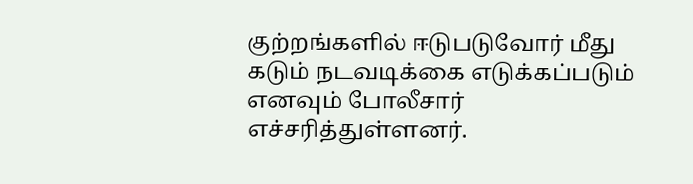குற்றங்களில் ஈடுபடுவோர் மீது கடும் நடவடிக்கை எடுக்கப்படும் எனவும் போலீசார் எச்சரித்துள்ளனர்.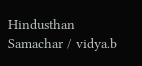Hindusthan Samachar / vidya.b